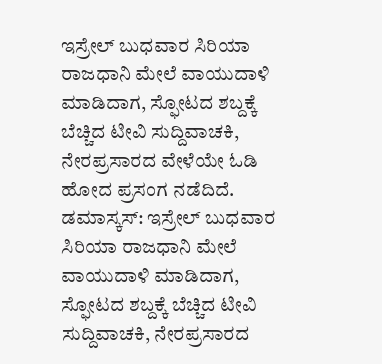ಇಸ್ರೇಲ್ ಬುಧವಾರ ಸಿರಿಯಾ ರಾಜಧಾನಿ ಮೇಲೆ ವಾಯುದಾಳಿ ಮಾಡಿದಾಗ, ಸ್ಫೋಟದ ಶಬ್ದಕ್ಕೆ ಬೆಚ್ಚಿದ ಟೀವಿ ಸುದ್ದಿವಾಚಕಿ, ನೇರಪ್ರಸಾರದ ವೇಳೆಯೇ ಓಡಿ ಹೋದ ಪ್ರಸಂಗ ನಡೆದಿದೆ.
ಡಮಾಸ್ಕಸ್: ಇಸ್ರೇಲ್ ಬುಧವಾರ ಸಿರಿಯಾ ರಾಜಧಾನಿ ಮೇಲೆ ವಾಯುದಾಳಿ ಮಾಡಿದಾಗ, ಸ್ಫೋಟದ ಶಬ್ದಕ್ಕೆ ಬೆಚ್ಚಿದ ಟೀವಿ ಸುದ್ದಿವಾಚಕಿ, ನೇರಪ್ರಸಾರದ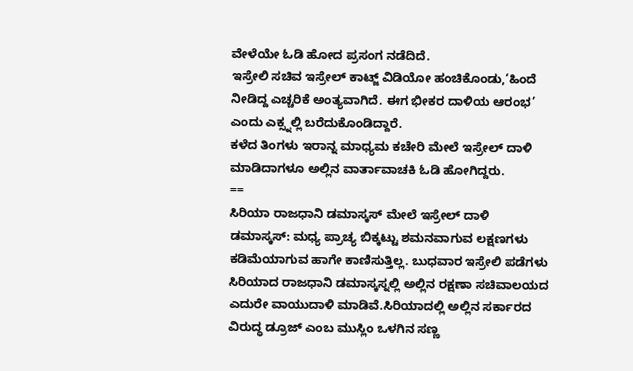ವೇಳೆಯೇ ಓಡಿ ಹೋದ ಪ್ರಸಂಗ ನಡೆದಿದೆ.
ಇಸ್ರೇಲಿ ಸಚಿವ ಇಸ್ರೇಲ್ ಕಾಟ್ಜ್ ವಿಡಿಯೋ ಹಂಚಿಕೊಂಡು,‘ಹಿಂದೆ ನೀಡಿದ್ದ ಎಚ್ಚರಿಕೆ ಅಂತ್ಯವಾಗಿದೆ. ಈಗ ಭೀಕರ ದಾಳಿಯ ಆರಂಭ’ ಎಂದು ಎಕ್ಸ್ನಲ್ಲಿ ಬರೆದುಕೊಂಡಿದ್ದಾರೆ.
ಕಳೆದ ತಿಂಗಳು ಇರಾನ್ನ ಮಾಧ್ಯಮ ಕಚೇರಿ ಮೇಲೆ ಇಸ್ರೇಲ್ ದಾಳಿ ಮಾಡಿದಾಗಳೂ ಅಲ್ಲಿನ ವಾರ್ತಾವಾಚಕಿ ಓಡಿ ಹೋಗಿದ್ದರು.
==
ಸಿರಿಯಾ ರಾಜಧಾನಿ ಡಮಾಸ್ಕಸ್ ಮೇಲೆ ಇಸ್ರೇಲ್ ದಾಳಿ
ಡಮಾಸ್ಕಸ್: ಮಧ್ಯ ಪ್ರಾಚ್ಯ ಬಿಕ್ಕಟ್ಟು ಶಮನವಾಗುವ ಲಕ್ಷಣಗಳು ಕಡಿಮೆಯಾಗುವ ಹಾಗೇ ಕಾಣಿಸುತ್ತಿಲ್ಲ. ಬುಧವಾರ ಇಸ್ರೇಲಿ ಪಡೆಗಳು ಸಿರಿಯಾದ ರಾಜಧಾನಿ ಡಮಾಸ್ಕಸ್ನಲ್ಲಿ ಅಲ್ಲಿನ ರಕ್ಷಣಾ ಸಚಿವಾಲಯದ ಎದುರೇ ವಾಯುದಾಳಿ ಮಾಡಿವೆ.ಸಿರಿಯಾದಲ್ಲಿ ಅಲ್ಲಿನ ಸರ್ಕಾರದ ವಿರುದ್ಧ ಡ್ರೂಜ್ ಎಂಬ ಮುಸ್ಲಿಂ ಒಳಗಿನ ಸಣ್ಣ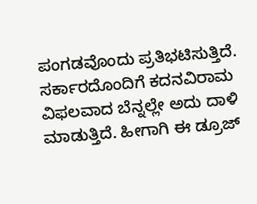ಪಂಗಡವೊಂದು ಪ್ರತಿಭಟಿಸುತ್ತಿದೆ. ಸರ್ಕಾರದೊಂದಿಗೆ ಕದನವಿರಾಮ ವಿಫಲವಾದ ಬೆನ್ನಲ್ಲೇ ಅದು ದಾಳಿ ಮಾಡುತ್ತಿದೆ. ಹೀಗಾಗಿ ಈ ಡ್ರೂಜ್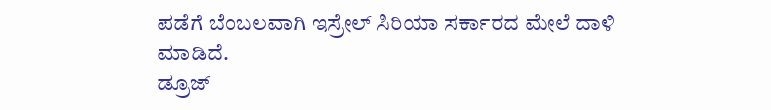ಪಡೆಗೆ ಬೆಂಬಲವಾಗಿ ಇಸ್ರೇಲ್ ಸಿರಿಯಾ ಸರ್ಕಾರದ ಮೇಲೆ ದಾಳಿ ಮಾಡಿದೆ.
ಡ್ರೂಜ್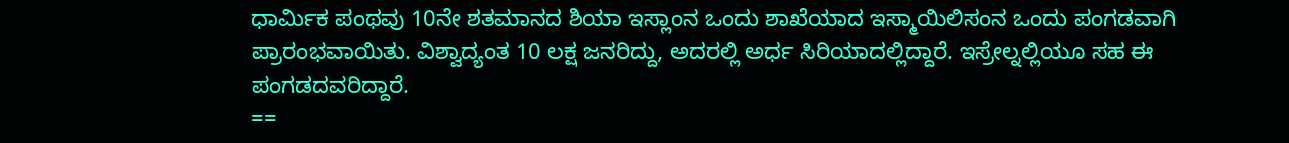ಧಾರ್ಮಿಕ ಪಂಥವು 10ನೇ ಶತಮಾನದ ಶಿಯಾ ಇಸ್ಲಾಂನ ಒಂದು ಶಾಖೆಯಾದ ಇಸ್ಮಾಯಿಲಿಸಂನ ಒಂದು ಪಂಗಡವಾಗಿ ಪ್ರಾರಂಭವಾಯಿತು. ವಿಶ್ವಾದ್ಯಂತ 10 ಲಕ್ಷ ಜನರಿದ್ದು, ಅದರಲ್ಲಿ ಅರ್ಧ ಸಿರಿಯಾದಲ್ಲಿದ್ದಾರೆ. ಇಸ್ರೇಲ್ನಲ್ಲಿಯೂ ಸಹ ಈ ಪಂಗಡದವರಿದ್ದಾರೆ.
==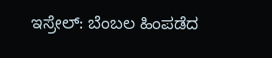ಇಸ್ರೇಲ್: ಬೆಂಬಲ ಹಿಂಪಡೆದ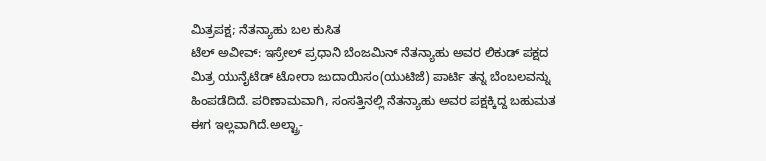ಮಿತ್ರಪಕ್ಷ; ನೆತನ್ಯಾಹು ಬಲ ಕುಸಿತ
ಟೆಲ್ ಅವೀವ್: ಇಸ್ರೇಲ್ ಪ್ರಧಾನಿ ಬೆಂಜಮಿನ್ ನೆತನ್ಯಾಹು ಅವರ ಲಿಕುಡ್ ಪಕ್ಷದ ಮಿತ್ರ ಯುನೈಟೆಡ್ ಟೋರಾ ಜುದಾಯಿಸಂ(ಯುಟಿಜೆ) ಪಾರ್ಟಿ ತನ್ನ ಬೆಂಬಲವನ್ನು ಹಿಂಪಡೆದಿದೆ. ಪರಿಣಾಮವಾಗಿ, ಸಂಸತ್ತಿನಲ್ಲಿ ನೆತನ್ಯಾಹು ಅವರ ಪಕ್ಷಕ್ಕಿದ್ದ ಬಹುಮತ ಈಗ ಇಲ್ಲವಾಗಿದೆ.ಅಲ್ಟ್ರಾ-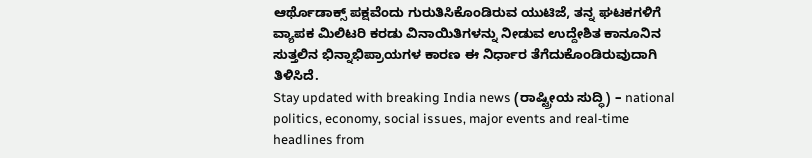ಆರ್ಥೊಡಾಕ್ಸ್ ಪಕ್ಷವೆಂದು ಗುರುತಿಸಿಕೊಂಡಿರುವ ಯುಟಿಜೆ, ತನ್ನ ಘಟಕಗಳಿಗೆ ವ್ಯಾಪಕ ಮಿಲಿಟರಿ ಕರಡು ವಿನಾಯಿತಿಗಳನ್ನು ನೀಡುವ ಉದ್ದೇಶಿತ ಕಾನೂನಿನ ಸುತ್ತಲಿನ ಭಿನ್ನಾಭಿಪ್ರಾಯಗಳ ಕಾರಣ ಈ ನಿರ್ಧಾರ ತೆಗೆದುಕೊಂಡಿರುವುದಾಗಿ ತಿಳಿಸಿದೆ.
Stay updated with breaking India news (ರಾಷ್ಟ್ರೀಯ ಸುದ್ಧಿ) – national politics, economy, social issues, major events and real‑time headlines from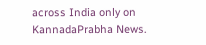across India only on KannadaPrabha News.